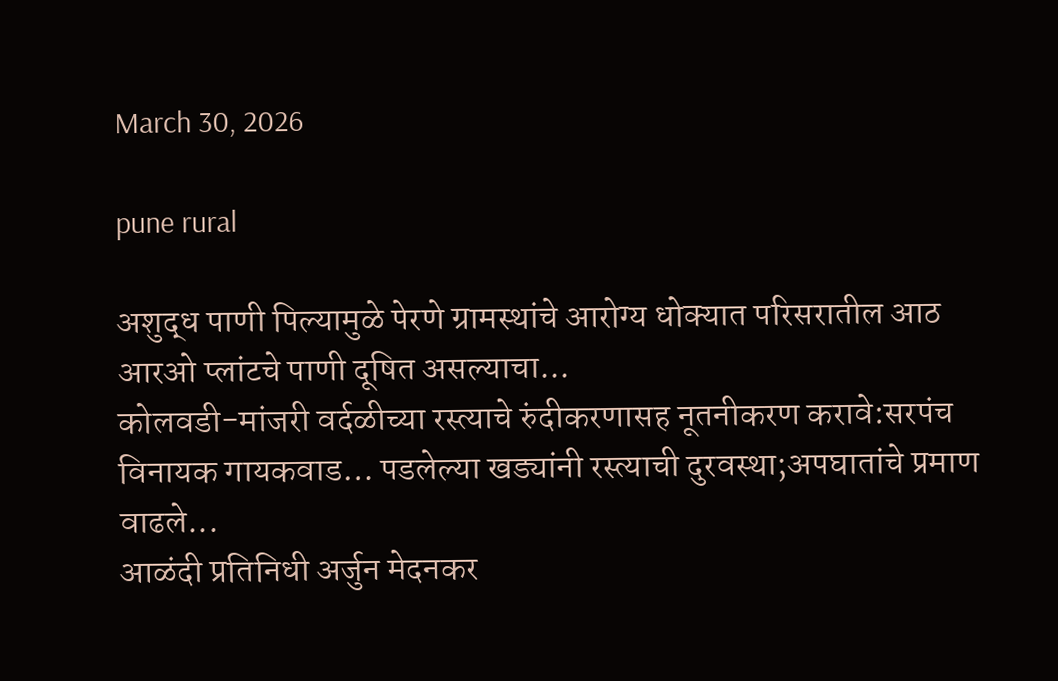March 30, 2026

pune rural

अशुद्ध पाणी पिल्यामुळे पेरणे ग्रामस्थांचे आरोग्य धोक्यात परिसरातील आठ आरओ प्लांटचे पाणी दूषित असल्याचा...
कोलवडी-मांजरी वर्दळीच्या रस्त्याचे रुंदीकरणासह नूतनीकरण करावे:सरपंच विनायक गायकवाड… पडलेल्या खड्यांनी रस्त्याची दुरवस्था;अपघातांचे प्रमाण वाढले...
आळंदी प्रतिनिधी अर्जुन मेदनकर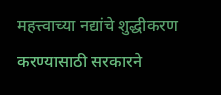महत्त्वाच्या नद्यांचे शुद्धीकरण करण्यासाठी सरकारने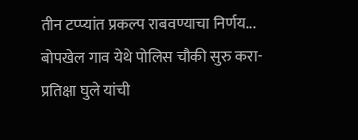तीन टप्प्यांत प्रकल्प राबवण्याचा निर्णय...
बोपखेल गाव येथे पोलिस चौकी सुरु करा- प्रतिक्षा घुले यांची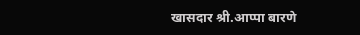खासदार श्री.आप्पा बारणे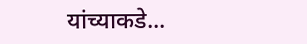यांच्याकडे...